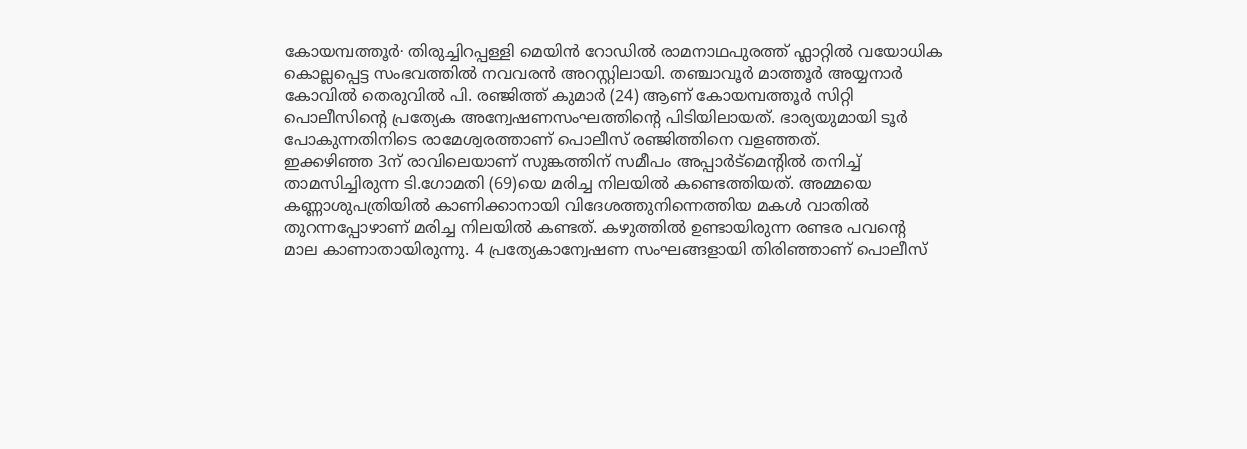കോയമ്പത്തൂർ∙ തിരുച്ചിറപ്പള്ളി മെയിൻ റോഡിൽ രാമനാഥപുരത്ത് ഫ്ലാറ്റിൽ വയോധിക കൊല്ലപ്പെട്ട സംഭവത്തിൽ നവവരൻ അറസ്റ്റിലായി. തഞ്ചാവൂർ മാത്തൂർ അയ്യനാർ കോവിൽ തെരുവിൽ പി. രഞ്ജിത്ത് കുമാർ (24) ആണ് കോയമ്പത്തൂർ സിറ്റി പൊലീസിന്റെ പ്രത്യേക അന്വേഷണസംഘത്തിന്റെ പിടിയിലായത്. ഭാര്യയുമായി ടൂർ പോകുന്നതിനിടെ രാമേശ്വരത്താണ് പൊലീസ് രഞ്ജിത്തിനെ വളഞ്ഞത്.
ഇക്കഴിഞ്ഞ 3ന് രാവിലെയാണ് സുങ്കത്തിന് സമീപം അപ്പാർട്മെന്റിൽ തനിച്ച് താമസിച്ചിരുന്ന ടി.ഗോമതി (69)യെ മരിച്ച നിലയിൽ കണ്ടെത്തിയത്. അമ്മയെ കണ്ണാശുപത്രിയിൽ കാണിക്കാനായി വിദേശത്തുനിന്നെത്തിയ മകൾ വാതിൽ തുറന്നപ്പോഴാണ് മരിച്ച നിലയിൽ കണ്ടത്. കഴുത്തിൽ ഉണ്ടായിരുന്ന രണ്ടര പവന്റെ മാല കാണാതായിരുന്നു. 4 പ്രത്യേകാന്വേഷണ സംഘങ്ങളായി തിരിഞ്ഞാണ് പൊലീസ്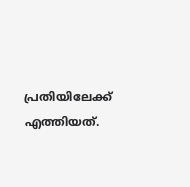പ്രതിയിലേക്ക് എത്തിയത്.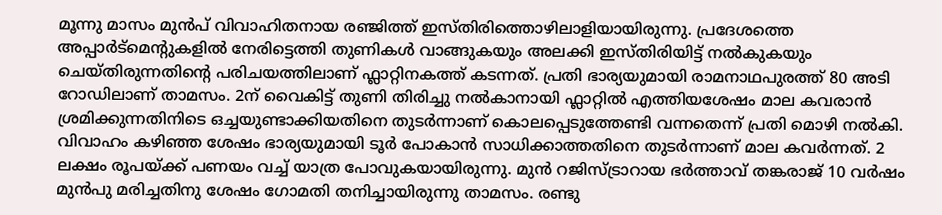മൂന്നു മാസം മുൻപ് വിവാഹിതനായ രഞ്ജിത്ത് ഇസ്തിരിത്തൊഴിലാളിയായിരുന്നു. പ്രദേശത്തെ അപ്പാർട്മെന്റുകളിൽ നേരിട്ടെത്തി തുണികൾ വാങ്ങുകയും അലക്കി ഇസ്തിരിയിട്ട് നൽകുകയും ചെയ്തിരുന്നതിന്റെ പരിചയത്തിലാണ് ഫ്ലാറ്റിനകത്ത് കടന്നത്. പ്രതി ഭാര്യയുമായി രാമനാഥപുരത്ത് 80 അടി റോഡിലാണ് താമസം. 2ന് വൈകിട്ട് തുണി തിരിച്ചു നൽകാനായി ഫ്ലാറ്റിൽ എത്തിയശേഷം മാല കവരാൻ ശ്രമിക്കുന്നതിനിടെ ഒച്ചയുണ്ടാക്കിയതിനെ തുടർന്നാണ് കൊലപ്പെടുത്തേണ്ടി വന്നതെന്ന് പ്രതി മൊഴി നൽകി. വിവാഹം കഴിഞ്ഞ ശേഷം ഭാര്യയുമായി ടൂർ പോകാൻ സാധിക്കാത്തതിനെ തുടർന്നാണ് മാല കവർന്നത്. 2 ലക്ഷം രൂപയ്ക്ക് പണയം വച്ച് യാത്ര പോവുകയായിരുന്നു. മുൻ റജിസ്ട്രാറായ ഭർത്താവ് തങ്കരാജ് 10 വർഷം മുൻപു മരിച്ചതിനു ശേഷം ഗോമതി തനിച്ചായിരുന്നു താമസം. രണ്ടു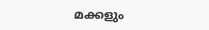മക്കളും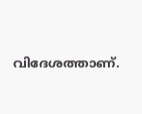വിദേശത്താണ്.